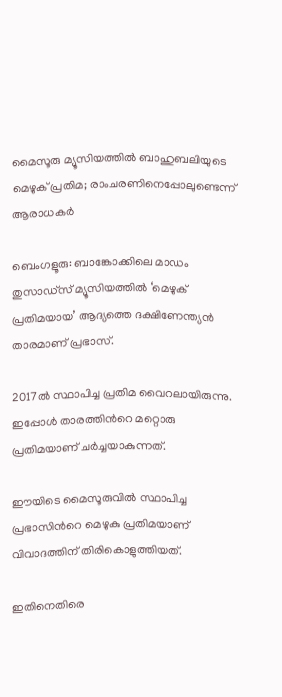മൈസൂരു മ്യൂസിയത്തില്‍ ബാഹുബലിയുടെ മെഴുക് പ്രതിമ; രാംചരണിനെപ്പോലുണ്ടെന്ന് ആരാധകര്‍

ബെംഗളൂരു: ബാങ്കോക്കിലെ മാഡം തുസാഡ്സ് മ്യൂസിയത്തില്‍ ‘മെഴുക് പ്രതിമയായ’ ആദ്യത്തെ ദക്ഷിണേന്ത്യന്‍ താരമാണ് പ്രഭാസ്.

2017ല്‍ സ്ഥാപിച്ച പ്രതിമ വൈറലായിരുന്നു. ഇപ്പോള്‍ താരത്തിന്‍റെ മറ്റൊരു പ്രതിമയാണ് ചര്‍ച്ചയാകുന്നത്.

ഈയിടെ മൈസൂരുവില്‍ സ്ഥാപിച്ച പ്രഭാസിന്‍റെ മെഴുകു പ്രതിമയാണ് വിവാദത്തിന് തിരികൊളുത്തിയത്.

ഇതിനെതിരെ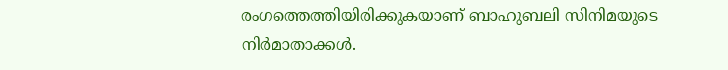രംഗത്തെത്തിയിരിക്കുകയാണ് ബാഹുബലി സിനിമയുടെ നിര്‍മാതാക്കള്‍.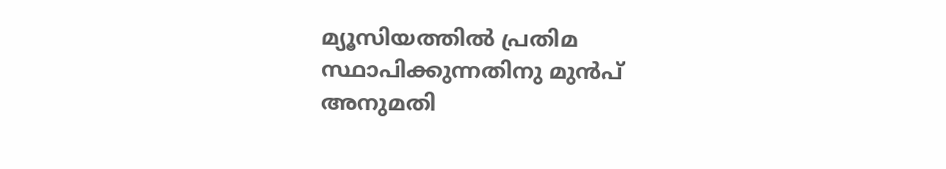മ്യൂസിയത്തില്‍ പ്രതിമ സ്ഥാപിക്കുന്നതിനു മുന്‍പ് അനുമതി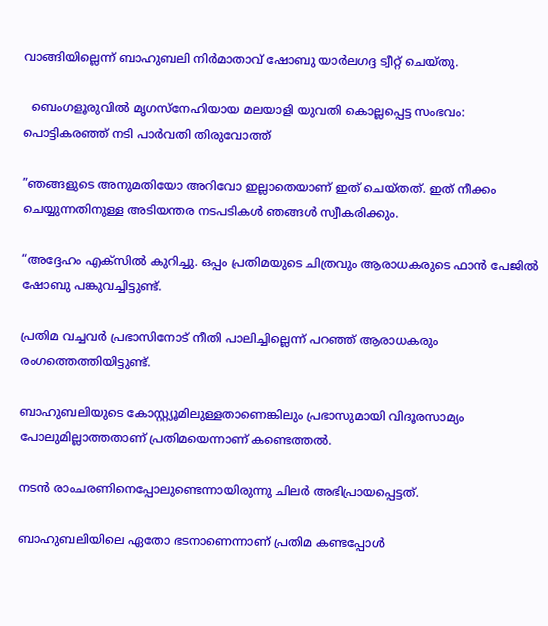വാങ്ങിയില്ലെന്ന് ബാഹുബലി നിർമാതാവ് ഷോബു യാർലഗദ്ദ ട്വീറ്റ് ചെയ്തു.

  ബെംഗളൂരുവില്‍ മൃഗസ്നേഹിയായ മലയാളി യുവതി കൊല്ലപ്പെട്ട സംഭവം: പൊട്ടികരഞ്ഞ് നടി പാർവതി തിരുവോത്ത്

”ഞങ്ങളുടെ അനുമതിയോ അറിവോ ഇല്ലാതെയാണ് ഇത് ചെയ്തത്. ഇത് നീക്കം ചെയ്യുന്നതിനുള്ള അടിയന്തര നടപടികൾ ഞങ്ങൾ സ്വീകരിക്കും.

“അദ്ദേഹം എക്സില്‍ കുറിച്ചു. ഒപ്പം പ്രതിമയുടെ ചിത്രവും ആരാധകരുടെ ഫാന്‍ പേജില്‍ ഷോബു പങ്കുവച്ചിട്ടുണ്ട്.

പ്രതിമ വച്ചവര്‍ പ്രഭാസിനോട് നീതി പാലിച്ചില്ലെന്ന് പറഞ്ഞ് ആരാധകരും രംഗത്തെത്തിയിട്ടുണ്ട്.

ബാഹുബലിയുടെ കോസ്റ്റ്യൂമിലുള്ളതാണെങ്കിലും പ്രഭാസുമായി വിദൂരസാമ്യം പോലുമില്ലാത്തതാണ് പ്രതിമയെന്നാണ് കണ്ടെത്തല്‍.

നടന്‍ രാംചരണിനെപ്പോലുണ്ടെന്നായിരുന്നു ചിലര്‍ അഭിപ്രായപ്പെട്ടത്.

ബാഹുബലിയിലെ ഏതോ ഭടനാണെന്നാണ് പ്രതിമ കണ്ടപ്പോള്‍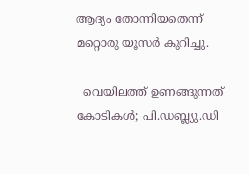ആദ്യം തോന്നിയതെന്ന് മറ്റൊരു യൂസര്‍ കുറിച്ചു.

  വെയിലത്ത് ഉണങ്ങുന്നത് കോടികൾ; പി.ഡബ്ല്യു.ഡി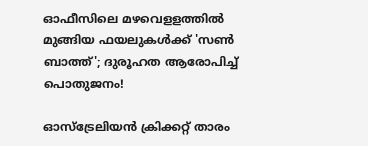ഓഫീസിലെ മഴവെളളത്തിൽ മുങ്ങിയ ഫയലുകൾക്ക് 'സൺ ബാത്ത്'; ദുരൂഹത ആരോപിച്ച് പൊതുജനം!

ഓസ്ട്രേലിയന്‍ ക്രിക്കറ്റ് താരം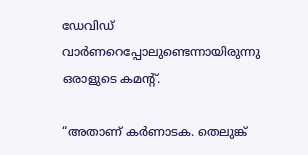ഡേവിഡ് വാര്‍ണറെപ്പോലുണ്ടെന്നായിരുന്നു ഒരാളുടെ കമന്‍റ്.

“അതാണ് കർണാടക. തെലുങ്ക്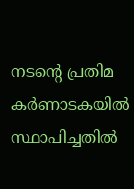നടന്റെ പ്രതിമ കർണാടകയിൽ സ്ഥാപിച്ചതിൽ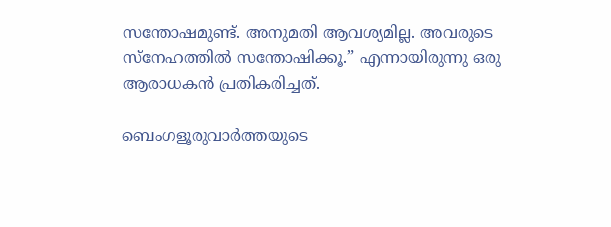സന്തോഷമുണ്ട്. അനുമതി ആവശ്യമില്ല. അവരുടെ സ്നേഹത്തിൽ സന്തോഷിക്കൂ.” എന്നായിരുന്നു ഒരു ആരാധകന്‍ പ്രതികരിച്ചത്.

ബെംഗളൂരുവാർത്തയുടെ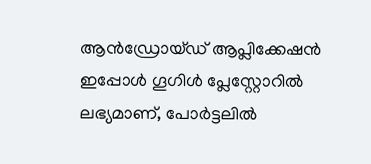ആൻഡ്രോയ്ഡ് ആപ്ലിക്കേഷൻ ഇപ്പോൾ ഗൂഗിൾ പ്ലേസ്റ്റോറിൽ ലഭ്യമാണ്, പോർട്ടലിൽ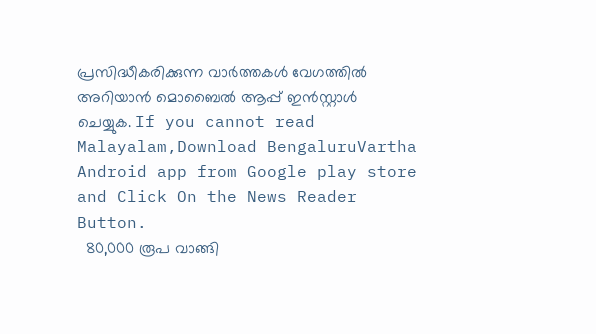പ്രസിദ്ധീകരിക്കുന്ന വാർത്തകൾ വേഗത്തിൽ അറിയാൻ മൊബൈൽ ആപ്പ് ഇൻസ്റ്റാൾ ചെയ്യുക. If you cannot read Malayalam,Download BengaluruVartha Android app from Google play store and Click On the News Reader Button.
  80,000 രൂപ വാങ്ങി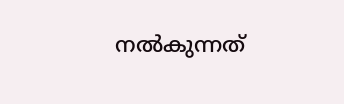നൽകുന്നത്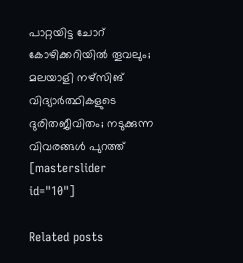പാറ്റയിട്ട ചോറ് കോഴിക്കറിയിൽ തൂവലും; മലയാളി നഴ്സിങ് വിദ്യാർത്ഥികളുടെ ദുരിതജീവിതം; നടുക്കുന്ന വിവരങ്ങൾ പുറത്ത്
[masterslider id="10"]

Related posts